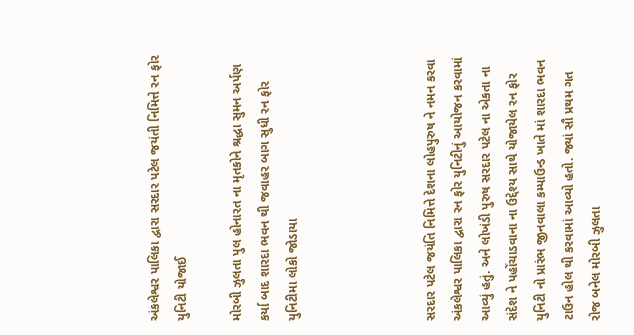અંકલેશ્વર પાલિકા દ્વારા સરદાર પટેલ જયંતી નિમિત્તે રન ફોર યુનિટી યોજાઈ

મોરબી ઝુલતા પુલ હોનારત ના મૃતકોને શ્રદ્ધા સુમન અર્પણ કર્યા બાદ શારદા ભવન થી જવાહર બાગ સુધી રન ફોર યુનિટીમા લોકો જોડાયા




સરદાર પટેલ જયંતિ નિમિત્તે દેશના લોહપુરુષ ને નમન કરવા અંકલેશ્વર પાલિકા દ્વારા રન ફોર યુનિટીનું આયોજન કરવામાં આવ્યું હતું. અને લોખંડી પુરુષ સરદાર પટેલ ના એકતા ના સંદેશ ને પહોંચાડવાના ના ઉદ્દેશ્ય સાથે યોજાયેલ રન ફોર યુનિટી નો પ્રારંભ જીનવાલા કમ્પાઉન્ડ ખાતે માં શારદા ભવન ટાઉન હોલ થી કરવામાં આવ્યો હતો. જ્યાં સૌ પ્રથમ ગત રોજ બનેલ મોરબી ઝુલતા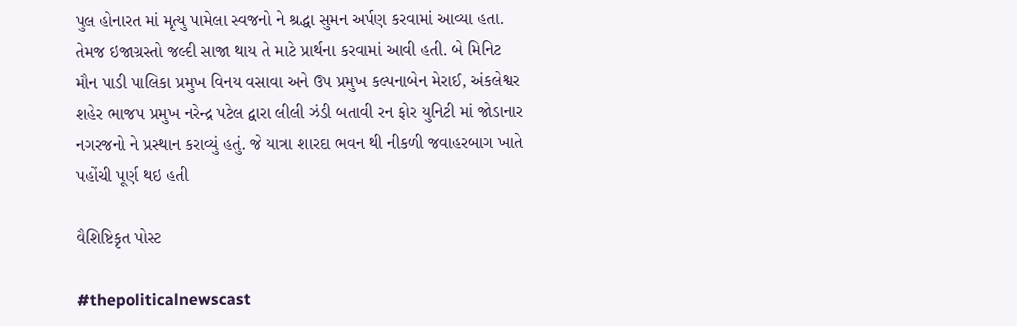પુલ હોનારત માં મૃત્યુ પામેલા સ્વજનો ને શ્રદ્ધા સુમન અર્પણ કરવામાં આવ્યા હતા. તેમજ ઇજાગ્રસ્તો જલ્દી સાજા થાય તે માટે પ્રાર્થના કરવામાં આવી હતી. બે મિનિટ મૌન પાડી પાલિકા પ્રમુખ વિનય વસાવા અને ઉપ પ્રમુખ કલ્પનાબેન મેરાઈ, અંકલેશ્વર શહેર ભાજપ પ્રમુખ નરેન્દ્ર પટેલ દ્વારા લીલી ઝંડી બતાવી રન ફોર યુનિટી માં જોડાનાર નગરજનો ને પ્રસ્થાન કરાવ્યું હતું. જે યાત્રા શારદા ભવન થી નીકળી જવાહરબાગ ખાતે પહોંચી પૂર્ણ થઇ હતી

વૈશિષ્ટિકૃત પોસ્ટ

#thepoliticalnewscast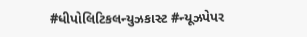#ધીપોલિટિકલન્યુઝકાસ્ટ #ન્યૂઝપેપર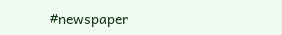#newspaper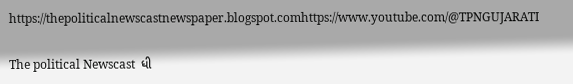https://thepoliticalnewscastnewspaper.blogspot.comhttps://www.youtube.com/@TPNGUJARATI

The political Newscast  ધી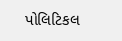પોલિટિકલ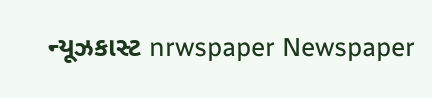ન્યૂઝકાસ્ટ nrwspaper Newspaper